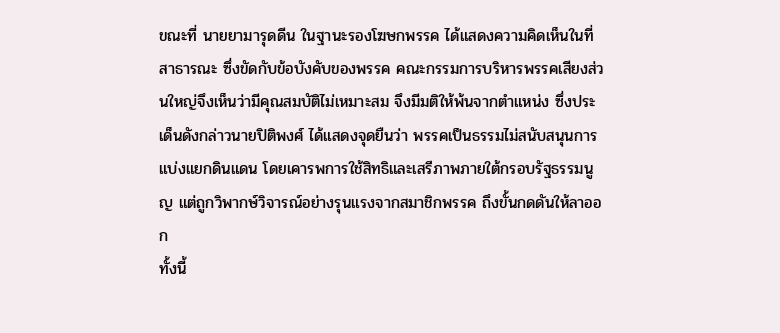ขณะที่ นายยามารุดดีน ในฐานะรองโฆษกพรรค ได้แสดงความคิดเห็นในที่สาธารณะ ซึ่งขัดกับข้อบังคับของพรรค คณะกรรมการบริหารพรรคเสียงส่วนใหญ่จึงเห็นว่ามีคุณสมบัติไม่เหมาะสม จึงมีมติให้พ้นจากตำแหน่ง ซึ่งประเด็นดังกล่าวนายปิติพงศ์ ได้แสดงจุดยืนว่า พรรคเป็นธรรมไม่สนับสนุนการแบ่งแยกดินแดน โดยเคารพการใช้สิทธิและเสรีภาพภายใต้กรอบรัฐธรรมนูญ แต่ถูกวิพากษ์วิจารณ์อย่างรุนแรงจากสมาชิกพรรค ถึงขั้นกดดันให้ลาออก
ทั้งนี้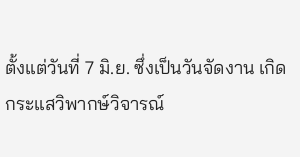ตั้งแต่วันที่ 7 มิ.ย. ซึ่งเป็นวันจัดงาน เกิดกระแสวิพากษ์วิจารณ์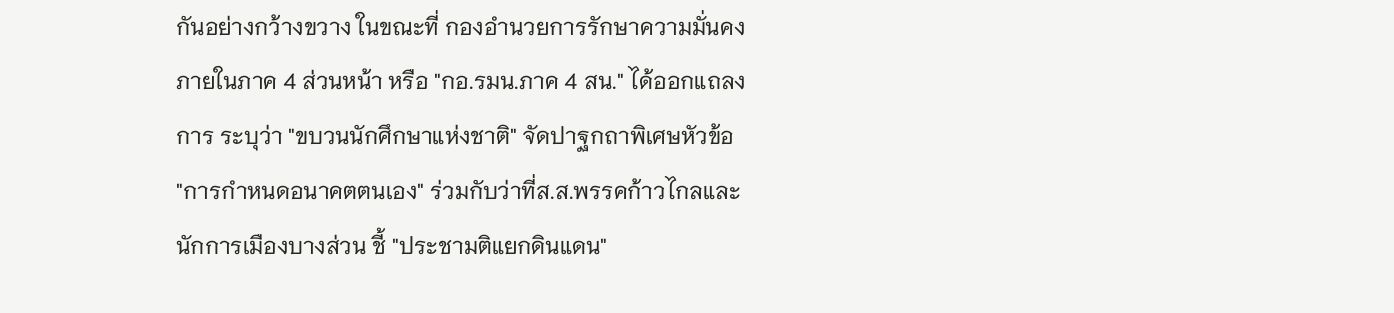กันอย่างกว้างขวาง ในขณะที่ กองอำนวยการรักษาความมั่นคงภายในภาค 4 ส่วนหน้า หรือ "กอ.รมน.ภาค 4 สน." ได้ออกแถลงการ ระบุว่า "ขบวนนักศึกษาแห่งชาติ" จัดปาฐกถาพิเศษหัวข้อ "การกำหนดอนาคตตนเอง" ร่วมกับว่าที่ส.ส.พรรคก้าวไกลและนักการเมืองบางส่วน ชี้ "ประชามติแยกดินแดน"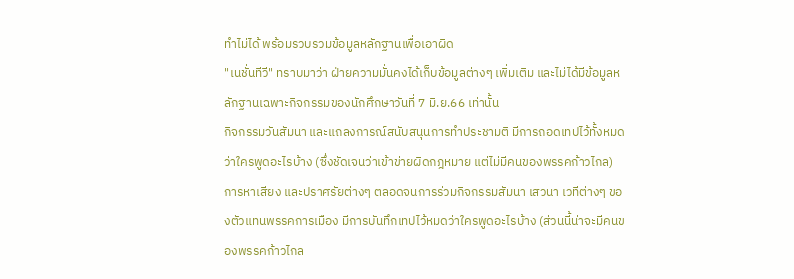ทำไม่ได้ พร้อมรวบรวมข้อมูลหลักฐานเพื่อเอาผิด
"เนชั่นทีวี" ทราบมาว่า ฝ่ายความมั่นคงได้เก็บข้อมูลต่างๆ เพิ่มเติม และไม่ได้มีข้อมูลหลักฐานเฉพาะกิจกรรมของนักศึกษาวันที่ 7 มิ.ย.66 เท่านั้น
กิจกรรมวันสัมนา และแถลงการณ์สนับสนุนการทำประชามติ มีการถอดเทปไว้ทั้งหมดว่าใครพูดอะไรบ้าง (ซึ่งชัดเจนว่าเข้าข่ายผิดกฎหมาย แต่ไม่มีคนของพรรคก้าวไกล)
การหาเสียง และปราศรัยต่างๆ ตลอดจนการร่วมกิจกรรมสัมนา เสวนา เวทีต่างๆ ของตัวแทนพรรคการเมือง มีการบันทึกเทปไว้หมดว่าใครพูดอะไรบ้าง (ส่วนนี้น่าจะมีคนของพรรคก้าวไกล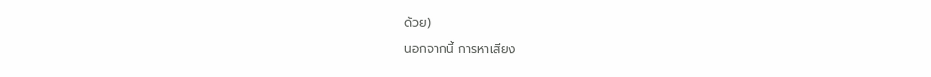ด้วย)
นอกจากนี้ การหาเสียง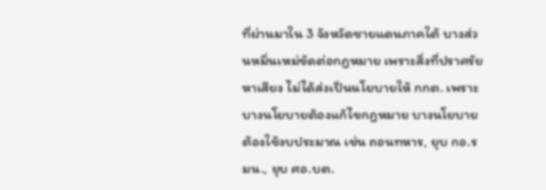ที่ผ่านมาใน 3 จังหวัดชายแดนภาคใต้ บางส่วนหมิ่นเหม่ขัดต่อกฎหมาย เพราะสิ่งที่ปราศรัยหาเสียง ไม่ได้ส่งเป็นนโยบายให้ กกต. เพราะบางนโยบายต้องแก้ไขกฎหมาย บางนโยบายต้องใช้งบประมาณ เช่น ถอนทหาร, ยุบ กอ.รมน., ยุบ ศอ.บต.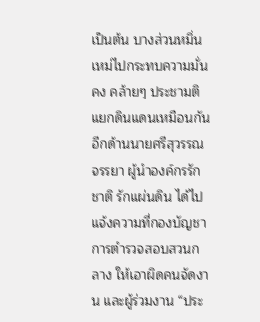เป็นต้น บางส่วนหมิ่นเหม่ไปกระทบความมั่นคง คล้ายๆ ประชามติแยกดินแดนเหมือนกัน
อีกด้านนายศรีสุวรรณ จรรยา ผู้นำองค์กรรักชาติ รักแผ่นดิน ได้ไปแจ้งความที่กองบัญชาการตำรวจสอบสวนกลาง ให้เอาผิดคนจัดงาน และผู้ร่วมงาน “ประ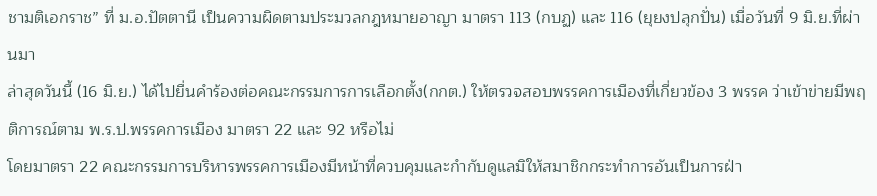ชามติเอกราช” ที่ ม.อ.ปัตตานี เป็นความผิดตามประมวลกฎหมายอาญา มาตรา 113 (กบฏ) และ 116 (ยุยงปลุกปั่น) เมื่อวันที่ 9 มิ.ย.ที่ผ่านมา
ล่าสุดวันนี้ (16 มิ.ย.) ได้ไปยื่นคำร้องต่อคณะกรรมการการเลือกตั้ง(กกต.) ให้ตรวจสอบพรรคการเมืองที่เกี่ยวข้อง 3 พรรค ว่าเข้าข่ายมีพฤติการณ์ตาม พ.ร.ป.พรรคการเมือง มาตรา 22 และ 92 หรือไม่
โดยมาตรา 22 คณะกรรมการบริหารพรรคการเมืองมีหน้าที่ควบคุมและกำกับดูแลมิให้สมาชิกกระทำการอันเป็นการฝ่า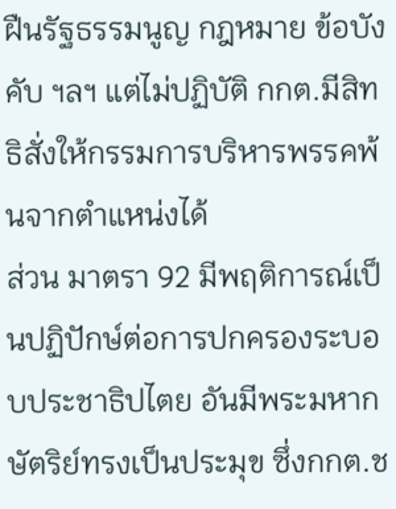ฝืนรัฐธรรมนูญ กฎหมาย ข้อบังคับ ฯลฯ แต่ไม่ปฏิบัติ กกต.มีสิทธิสั่งให้กรรมการบริหารพรรคพ้นจากตำแหน่งได้
ส่วน มาตรา 92 มีพฤติการณ์เป็นปฏิปักษ์ต่อการปกครองระบอบประชาธิปไตย อันมีพระมหากษัตริย์ทรงเป็นประมุข ซึ่งกกต.ช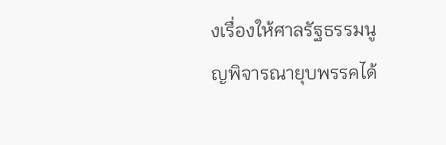งเรื่องให้ศาลรัฐธรรมนูญพิจารณายุบพรรคได้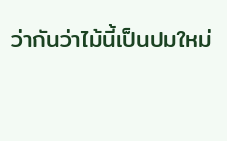ว่ากันว่าไม้นี้เป็นปมใหม่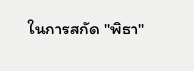ในการสกัด "พิธา"